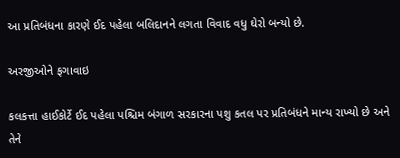આ પ્રતિબંધના કારણે ઈદ પહેલા બલિદાનને લગતા વિવાદ વધુ ઘેરો બન્યો છે.

અરજીઓને ફગાવાઇ

કલકત્તા હાઈકોર્ટે ઈદ પહેલા પશ્ચિમ બંગાળ સરકારના પશુ કતલ પર પ્રતિબંધને માન્ય રાખ્યો છે અને તેને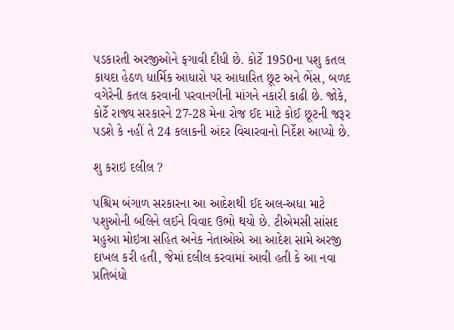પડકારતી અરજીઓને ફગાવી દીધી છે. કોર્ટે 1950ના પશુ કતલ કાયદા હેઠળ ધાર્મિક આધારો પર આધારિત છૂટ અને ભેંસ, બળદ વગેરેની કતલ કરવાની પરવાનગીની માંગને નકારી કાઢી છે. જોકે, કોર્ટે રાજ્ય સરકારને 27-28 મેના રોજ ઈદ માટે કોઈ છૂટની જરૂર પડશે કે નહીં તે 24 કલાકની અંદર વિચારવાનો નિર્દેશ આપ્યો છે.

શુ કરાઇ દલીલ ?

પશ્ચિમ બંગાળ સરકારના આ આદેશથી ઈદ અલ-અધા માટે પશુઓની બલિને લઈને વિવાદ ઉભો થયો છે. ટીએમસી સાંસદ મહુઆ મોઇત્રા સહિત અનેક નેતાઓએ આ આદેશ સામે અરજી દાખલ કરી હતી, જેમાં દલીલ કરવામાં આવી હતી કે આ નવા પ્રતિબંધો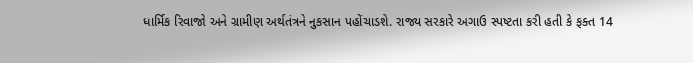ધાર્મિક રિવાજો અને ગ્રામીણ અર્થતંત્રને નુકસાન પહોંચાડશે. રાજ્ય સરકારે અગાઉ સ્પષ્ટતા કરી હતી કે ફક્ત 14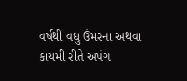વર્ષથી વધુ ઉંમરના અથવા કાયમી રીતે અપંગ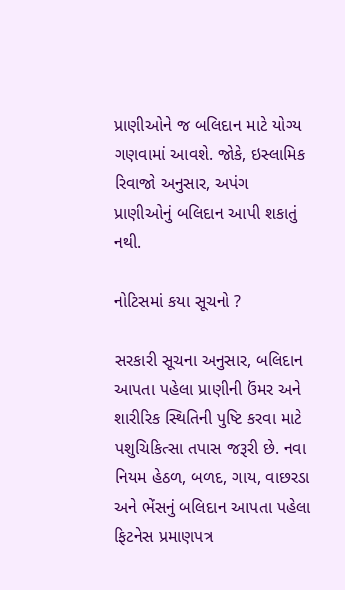પ્રાણીઓને જ બલિદાન માટે યોગ્ય ગણવામાં આવશે. જોકે, ઇસ્લામિક રિવાજો અનુસાર, અપંગ પ્રાણીઓનું બલિદાન આપી શકાતું નથી.

નોટિસમાં કયા સૂચનો ?

સરકારી સૂચના અનુસાર, બલિદાન આપતા પહેલા પ્રાણીની ઉંમર અને શારીરિક સ્થિતિની પુષ્ટિ કરવા માટે પશુચિકિત્સા તપાસ જરૂરી છે. નવા નિયમ હેઠળ, બળદ, ગાય, વાછરડા અને ભેંસનું બલિદાન આપતા પહેલા ફિટનેસ પ્રમાણપત્ર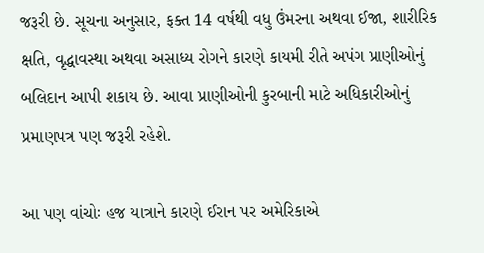જરૂરી છે. સૂચના અનુસાર, ફક્ત 14 વર્ષથી વધુ ઉંમરના અથવા ઈજા, શારીરિક ક્ષતિ, વૃદ્ધાવસ્થા અથવા અસાધ્ય રોગને કારણે કાયમી રીતે અપંગ પ્રાણીઓનું બલિદાન આપી શકાય છે. આવા પ્રાણીઓની કુરબાની માટે અધિકારીઓનું પ્રમાણપત્ર પણ જરૂરી રહેશે.

આ પણ વાંચોઃ હજ યાત્રાને કારણે ઈરાન પર અમેરિકાએ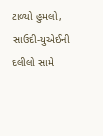ટાળ્યો હુમલો, સાઉદી-યુએઈની દલીલો સામે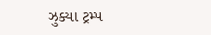ઝુક્યા ટ્રમ્પ